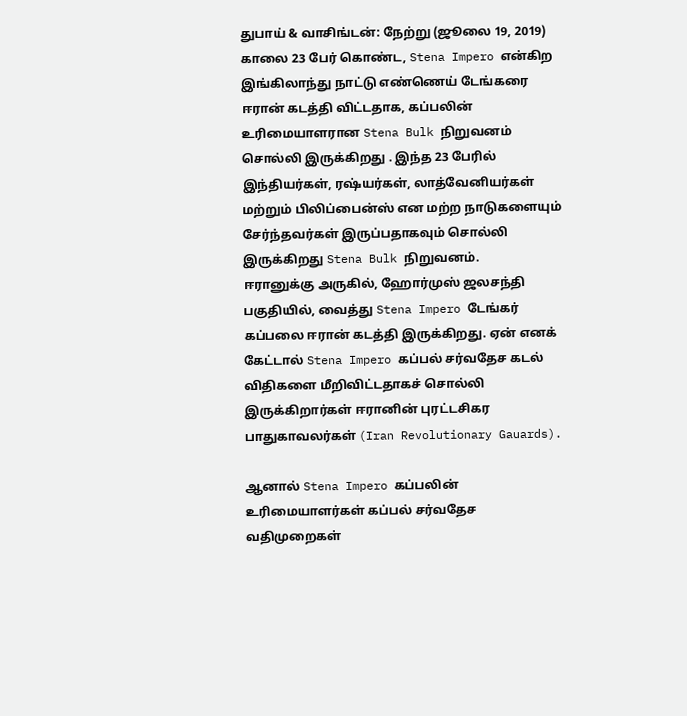துபாய் & வாசிங்டன்: நேற்று (ஜூலை 19, 2019) காலை 23 பேர் கொண்ட, Stena Impero என்கிற இங்கிலாந்து நாட்டு எண்ணெய் டேங்கரை ஈரான் கடத்தி விட்டதாக, கப்பலின் உரிமையாளரான Stena Bulk நிறுவனம் சொல்லி இருக்கிறது . இந்த 23 பேரில் இந்தியர்கள், ரஷ்யர்கள், லாத்வேனியர்கள் மற்றும் பிலிப்பைன்ஸ் என மற்ற நாடுகளையும் சேர்ந்தவர்கள் இருப்பதாகவும் சொல்லி இருக்கிறது Stena Bulk நிறுவனம்.
ஈரானுக்கு அருகில், ஹோர்முஸ் ஜலசந்தி பகுதியில், வைத்து Stena Impero டேங்கர் கப்பலை ஈரான் கடத்தி இருக்கிறது. ஏன் எனக் கேட்டால் Stena Impero கப்பல் சர்வதேச கடல் விதிகளை மீறிவிட்டதாகச் சொல்லி இருக்கிறார்கள் ஈரானின் புரட்டசிகர பாதுகாவலர்கள் (Iran Revolutionary Gauards).

ஆனால் Stena Impero கப்பலின் உரிமையாளர்கள் கப்பல் சர்வதேச வதிமுறைகள்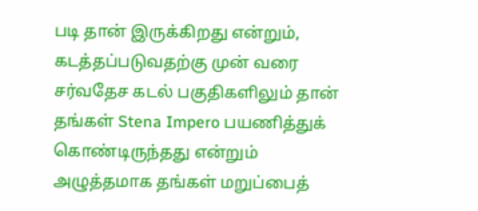படி தான் இருக்கிறது என்றும், கடத்தப்படுவதற்கு முன் வரை சர்வதேச கடல் பகுதிகளிலும் தான் தங்கள் Stena Impero பயணித்துக் கொண்டிருந்தது என்றும் அழுத்தமாக தங்கள் மறுப்பைத்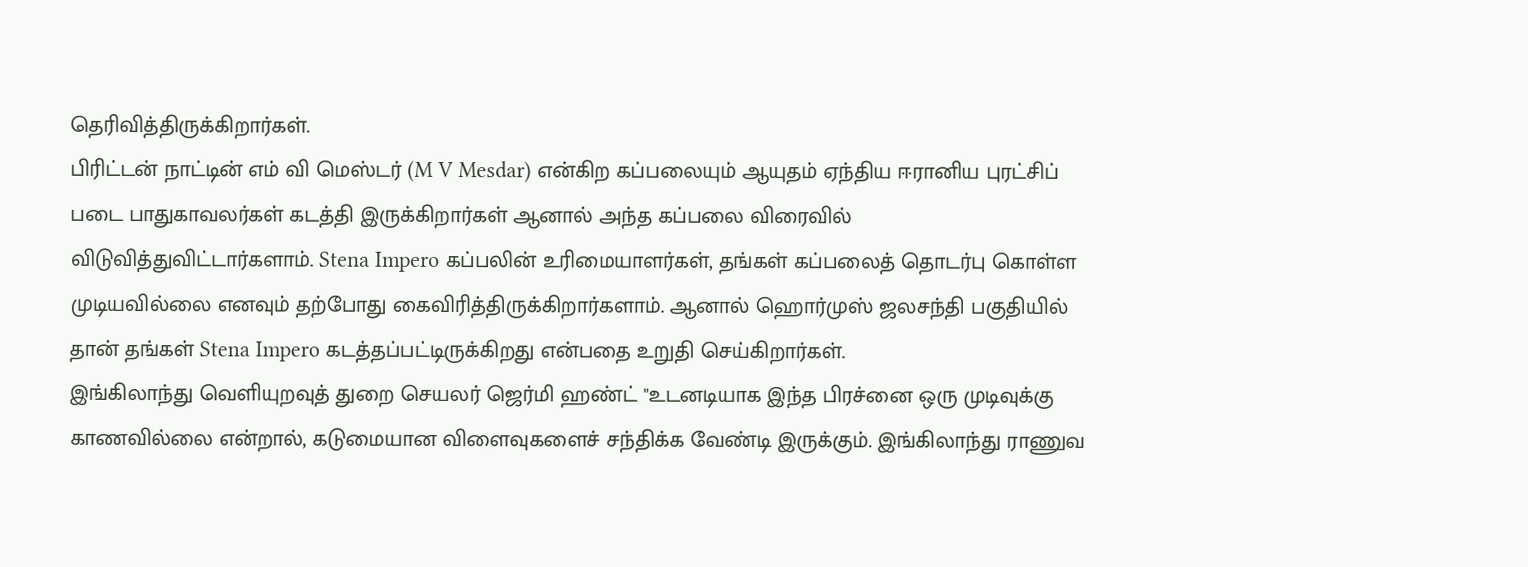தெரிவித்திருக்கிறார்கள்.
பிரிட்டன் நாட்டின் எம் வி மெஸ்டர் (M V Mesdar) என்கிற கப்பலையும் ஆயுதம் ஏந்திய ஈரானிய புரட்சிப் படை பாதுகாவலர்கள் கடத்தி இருக்கிறார்கள் ஆனால் அந்த கப்பலை விரைவில் விடுவித்துவிட்டார்களாம். Stena Impero கப்பலின் உரிமையாளர்கள், தங்கள் கப்பலைத் தொடர்பு கொள்ள முடியவில்லை எனவும் தற்போது கைவிரித்திருக்கிறார்களாம். ஆனால் ஹொர்முஸ் ஜலசந்தி பகுதியில் தான் தங்கள் Stena Impero கடத்தப்பட்டிருக்கிறது என்பதை உறுதி செய்கிறார்கள்.
இங்கிலாந்து வெளியுறவுத் துறை செயலர் ஜெர்மி ஹண்ட் "உடனடியாக இந்த பிரச்னை ஒரு முடிவுக்கு காணவில்லை என்றால், கடுமையான விளைவுகளைச் சந்திக்க வேண்டி இருக்கும். இங்கிலாந்து ராணுவ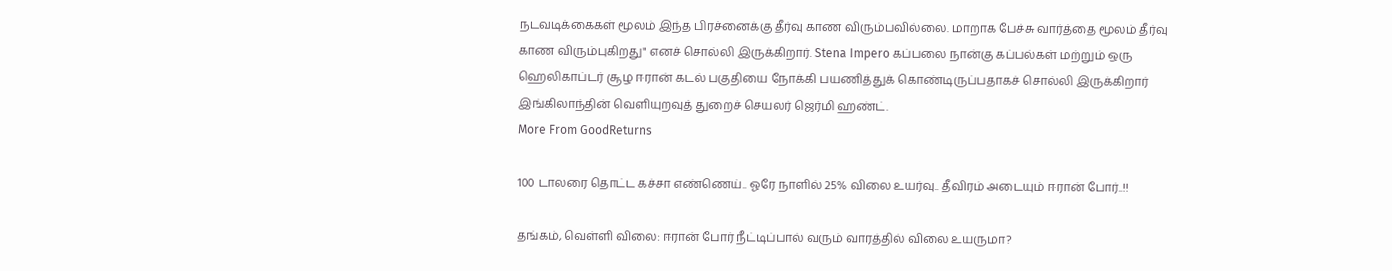நடவடிக்கைகள் மூலம் இந்த பிரச்னைக்கு தீர்வு காண விரும்பவில்லை. மாறாக பேச்சு வார்த்தை மூலம் தீர்வு காண விரும்புகிறது" எனச் சொல்லி இருக்கிறார். Stena Impero கப்பலை நான்கு கப்பல்கள் மற்றும் ஒரு ஹெலிகாப்டர் சூழ ஈரான் கடல் பகுதியை நோக்கி பயணித்துக் கொண்டிருப்பதாகச் சொல்லி இருக்கிறார் இங்கிலாந்தின் வெளியுறவுத் துறைச் செயலர் ஜெர்மி ஹண்ட்.
More From GoodReturns

100 டாலரை தொட்ட கச்சா எண்ணெய்.. ஓரே நாளில் 25% விலை உயர்வு.. தீவிரம் அடையும் ஈரான் போர்..!!

தங்கம், வெள்ளி விலை: ஈரான் போர் நீட்டிப்பால் வரும் வாரத்தில் விலை உயருமா?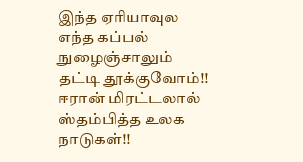இந்த ஏரியாவுல எந்த கப்பல் நுழைஞ்சாலும் தட்டி தூக்குவோம்!! ஈரான் மிரட்டலால் ஸ்தம்பித்த உலக நாடுகள்!!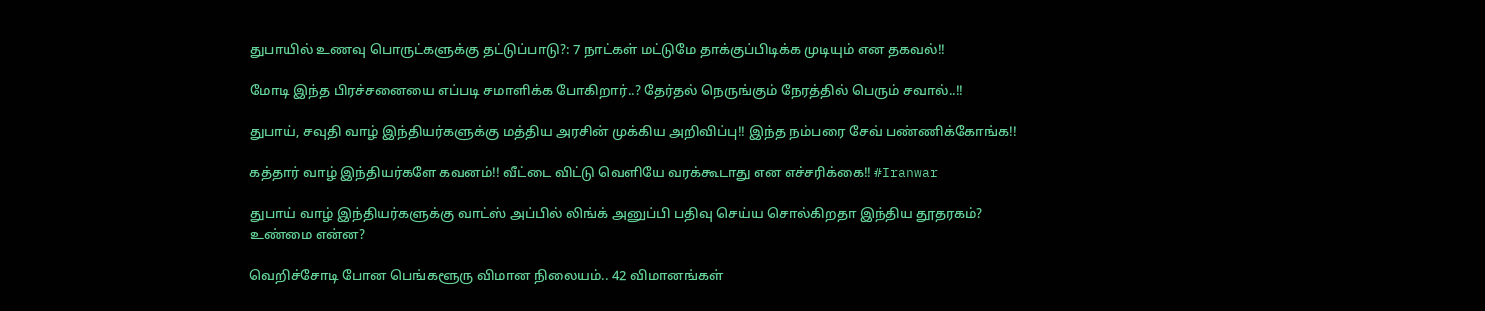துபாயில் உணவு பொருட்களுக்கு தட்டுப்பாடு?: 7 நாட்கள் மட்டுமே தாக்குப்பிடிக்க முடியும் என தகவல்!!

மோடி இந்த பிரச்சனையை எப்படி சமாளிக்க போகிறார்..? தேர்தல் நெருங்கும் நேரத்தில் பெரும் சவால்..!!

துபாய், சவுதி வாழ் இந்தியர்களுக்கு மத்திய அரசின் முக்கிய அறிவிப்பு!! இந்த நம்பரை சேவ் பண்ணிக்கோங்க!!

கத்தார் வாழ் இந்தியர்களே கவனம்!! வீட்டை விட்டு வெளியே வரக்கூடாது என எச்சரிக்கை!! #Iranwar

துபாய் வாழ் இந்தியர்களுக்கு வாட்ஸ் அப்பில் லிங்க் அனுப்பி பதிவு செய்ய சொல்கிறதா இந்திய தூதரகம்? உண்மை என்ன?

வெறிச்சோடி போன பெங்களூரு விமான நிலையம்.. 42 விமானங்கள்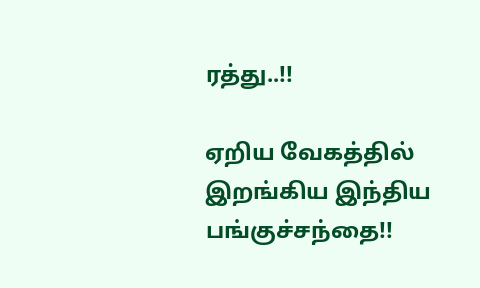ரத்து..!!

ஏறிய வேகத்தில் இறங்கிய இந்திய பங்குச்சந்தை!!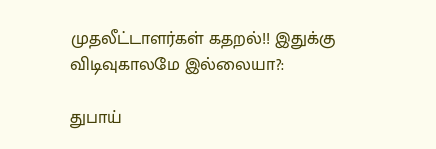முதலீட்டாளர்கள் கதறல்!! இதுக்கு விடிவுகாலமே இல்லையா?:

துபாய்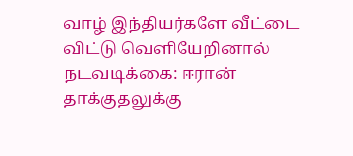வாழ் இந்தியர்களே வீட்டை விட்டு வெளியேறினால் நடவடிக்கை: ஈரான் தாக்குதலுக்கு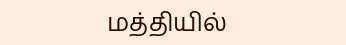மத்தியில்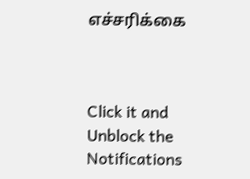எச்சரிக்கை



Click it and Unblock the Notifications